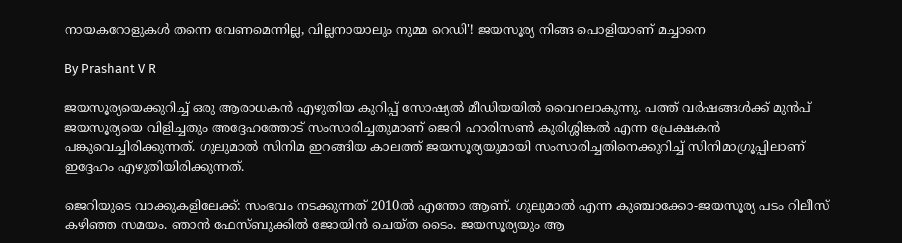നായകറോളുകള്‍ തന്നെ വേണമെന്നില്ല, വില്ലനായാലും നുമ്മ റെഡി'! ജയസൂര്യ നിങ്ങ പൊളിയാണ് മച്ചാനെ

By Prashant V R

ജയസൂര്യയെക്കുറിച്ച് ഒരു ആരാധകന്‍ എഴുതിയ കുറിപ്പ് സോഷ്യല്‍ മീഡിയയില്‍ വൈറലാകുന്നു. പത്ത് വര്‍ഷങ്ങള്‍ക്ക് മുന്‍പ് ജയസൂര്യയെ വിളിച്ചതും അദ്ദേഹത്തോട് സംസാരിച്ചതുമാണ് ജെറി ഹാരിസണ്‍ കുരിശ്ശിങ്കല്‍ എന്ന പ്രേക്ഷകന്‍ പങ്കുവെച്ചിരിക്കുന്നത്. ഗുലുമാല്‍ സിനിമ ഇറങ്ങിയ കാലത്ത് ജയസൂര്യയുമായി സംസാരിച്ചതിനെക്കുറിച്ച് സിനിമാഗ്രൂപ്പിലാണ് ഇദ്ദേഹം എഴുതിയിരിക്കുന്നത്.

ജെറിയുടെ വാക്കുകളിലേക്ക്: സംഭവം നടക്കുന്നത് 2010ല്‍ എന്തോ ആണ്. ഗുലുമാല്‍ എന്ന കുഞ്ചാക്കോ-ജയസൂര്യ പടം റിലീസ് കഴിഞ്ഞ സമയം. ഞാന്‍ ഫേസ്ബുക്കില്‍ ജോയിന്‍ ചെയ്ത ടൈം. ജയസൂര്യയും ആ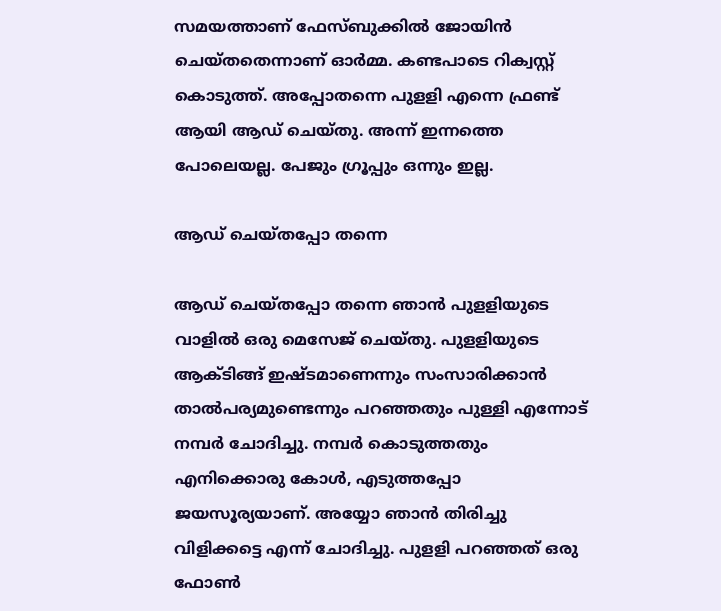സമയത്താണ് ഫേസ്ബുക്കില്‍ ജോയിന്‍ ചെയ്തതെന്നാണ് ഓര്‍മ്മ. കണ്ടപാടെ റിക്വസ്റ്റ് കൊടുത്ത്. അപ്പോതന്നെ പുളളി എന്നെ ഫ്രണ്ട് ആയി ആഡ് ചെയ്തു. അന്ന് ഇന്നത്തെ പോലെയല്ല. പേജും ഗ്രൂപ്പും ഒന്നും ഇല്ല.

ആഡ് ചെയ്തപ്പോ തന്നെ

ആഡ് ചെയ്തപ്പോ തന്നെ ഞാന്‍ പുളളിയുടെ വാളില്‍ ഒരു മെസേജ് ചെയ്തു. പുളളിയുടെ ആക്ടിങ്ങ് ഇഷ്ടമാണെന്നും സംസാരിക്കാന്‍ താല്‍പര്യമുണ്ടെന്നും പറഞ്ഞതും പുള്ളി എന്നോട് നമ്പര്‍ ചോദിച്ചു. നമ്പര്‍ കൊടുത്തതും എനിക്കൊരു കോള്‍, എടുത്തപ്പോ ജയസൂര്യയാണ്. അയ്യോ ഞാന്‍ തിരിച്ചു വിളിക്കട്ടെ എന്ന് ചോദിച്ചു. പുളളി പറഞ്ഞത് ഒരു ഫോണ്‍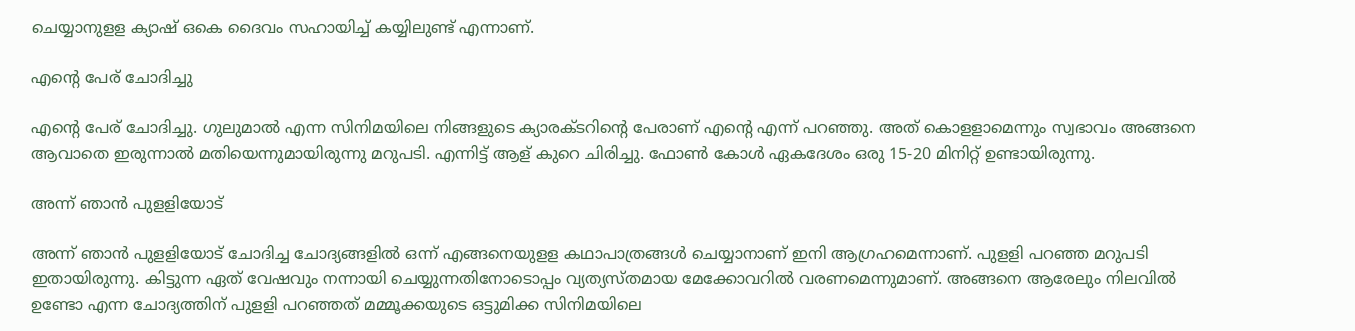ചെയ്യാനുളള ക്യാഷ് ഒകെ ദൈവം സഹായിച്ച് കയ്യിലുണ്ട് എന്നാണ്.

എന്റെ പേര് ചോദിച്ചു

എന്റെ പേര് ചോദിച്ചു. ഗുലുമാല്‍ എന്ന സിനിമയിലെ നിങ്ങളുടെ ക്യാരക്ടറിന്റെ പേരാണ് എന്റെ എന്ന് പറഞ്ഞു. അത് കൊളളാമെന്നും സ്വഭാവം അങ്ങനെ ആവാതെ ഇരുന്നാല്‍ മതിയെന്നുമായിരുന്നു മറുപടി. എന്നിട്ട് ആള് കുറെ ചിരിച്ചു. ഫോണ്‍ കോള്‍ ഏകദേശം ഒരു 15-20 മിനിറ്റ് ഉണ്ടായിരുന്നു.

അന്ന് ഞാന്‍ പുളളിയോട്

അന്ന് ഞാന്‍ പുളളിയോട് ചോദിച്ച ചോദ്യങ്ങളില്‍ ഒന്ന് എങ്ങനെയുളള കഥാപാത്രങ്ങള്‍ ചെയ്യാനാണ് ഇനി ആഗ്രഹമെന്നാണ്. പുളളി പറഞ്ഞ മറുപടി ഇതായിരുന്നു. കിട്ടുന്ന ഏത് വേഷവും നന്നായി ചെയ്യുന്നതിനോടൊപ്പം വ്യത്യസ്തമായ മേക്കോവറില്‍ വരണമെന്നുമാണ്. അങ്ങനെ ആരേലും നിലവില്‍ ഉണ്ടോ എന്ന ചോദ്യത്തിന് പുളളി പറഞ്ഞത് മമ്മൂക്കയുടെ ഒട്ടുമിക്ക സിനിമയിലെ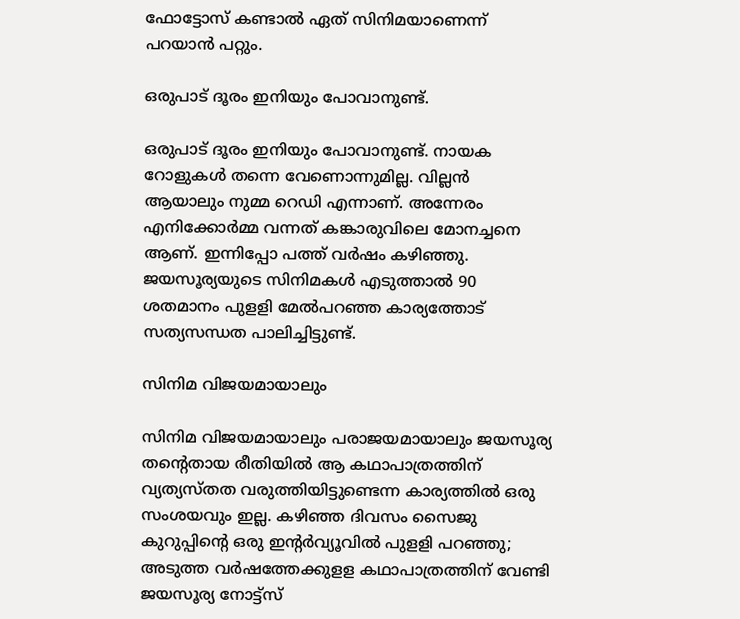ഫോട്ടോസ് കണ്ടാല്‍ ഏത് സിനിമയാണെന്ന് പറയാന്‍ പറ്റും.

ഒരുപാട് ദൂരം ഇനിയും പോവാനുണ്ട്.

ഒരുപാട് ദൂരം ഇനിയും പോവാനുണ്ട്. നായക റോളുകള്‍ തന്നെ വേണൊന്നുമില്ല. വില്ലന്‍ ആയാലും നുമ്മ റെഡി എന്നാണ്. അന്നേരം എനിക്കോര്‍മ്മ വന്നത് കങ്കാരുവിലെ മോനച്ചനെ ആണ്. ഇന്നിപ്പോ പത്ത് വര്‍ഷം കഴിഞ്ഞു. ജയസൂര്യയുടെ സിനിമകള്‍ എടുത്താല്‍ 90 ശതമാനം പുളളി മേല്‍പറഞ്ഞ കാര്യത്തോട് സത്യസന്ധത പാലിച്ചിട്ടുണ്ട്.

സിനിമ വിജയമായാലും

സിനിമ വിജയമായാലും പരാജയമായാലും ജയസൂര്യ തന്റെതായ രീതിയില്‍ ആ കഥാപാത്രത്തിന് വ്യത്യസ്തത വരുത്തിയിട്ടുണ്ടെന്ന കാര്യത്തില്‍ ഒരു സംശയവും ഇല്ല. കഴിഞ്ഞ ദിവസം സൈജു കുറുപ്പിന്റെ ഒരു ഇന്റര്‍വ്യൂവില്‍ പുളളി പറഞ്ഞു; അടുത്ത വര്‍ഷത്തേക്കുളള കഥാപാത്രത്തിന് വേണ്ടി ജയസൂര്യ നോട്ട്‌സ്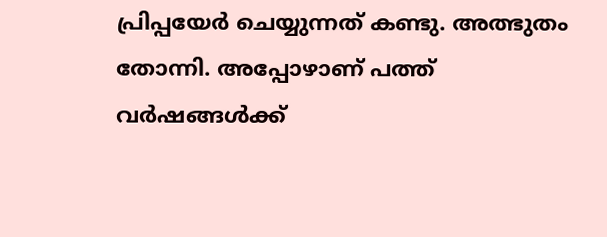പ്രിപ്പയേര്‍ ചെയ്യുന്നത് കണ്ടു. അത്ഭുതം തോന്നി. അപ്പോഴാണ് പത്ത് വര്‍ഷങ്ങള്‍ക്ക്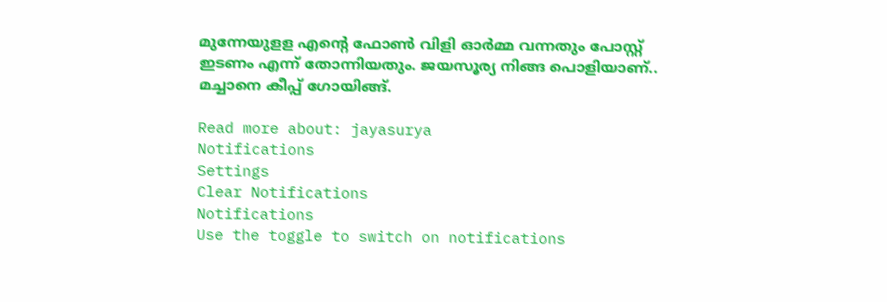മുന്നേയുളള എന്റെ ഫോണ്‍ വിളി ഓര്‍മ്മ വന്നതും പോസ്റ്റ് ഇടണം എന്ന് തോന്നിയതും. ജയസൂര്യ നിങ്ങ പൊളിയാണ്.. മച്ചാനെ കീപ്പ് ഗോയിങ്ങ്.

Read more about: jayasurya
Notifications
Settings
Clear Notifications
Notifications
Use the toggle to switch on notifications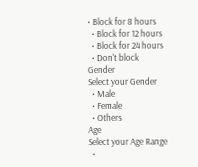• Block for 8 hours
  • Block for 12 hours
  • Block for 24 hours
  • Don't block
Gender
Select your Gender
  • Male
  • Female
  • Others
Age
Select your Age Range
  •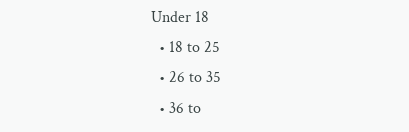Under 18
  • 18 to 25
  • 26 to 35
  • 36 to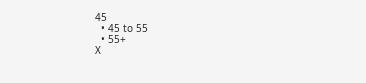45
  • 45 to 55
  • 55+
X